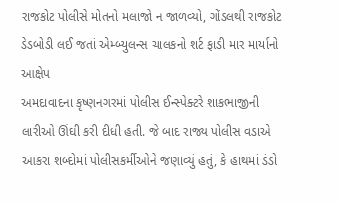રાજકોટ પોલીસે મોતનો મલાજો ન જાળવ્યો, ગોંડલથી રાજકોટ ડેડબોડી લઈ જતાં એમ્બ્યુલન્સ ચાલકનો શર્ટ ફાડી માર માર્યાનો આક્ષેપ
અમદાવાદના કૃષ્ણનગરમાં પોલીસ ઈન્સ્પેક્ટરે શાકભાજીની લારીઓ ઊંઘી કરી દીધી હતી. જે બાદ રાજ્ય પોલીસ વડાએ આકરા શબ્દોમાં પોલીસકર્મીઓને જણાવ્યું હતું, કે હાથમાં ડંડો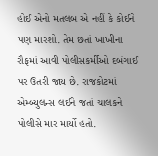હોઈ એનો મતલબ એ નહીં કે કોઈને પણ મારશો. તેમ છતાં ખાખીના રૌફમાં આવી પોલીસકર્મીઓ દબંગાઈ પર ઉતરી જાય છે. રાજકોટમાં એમ્બ્યુલન્સ લઈને જતાં ચાલકને પોલીસે માર માર્યો હતો.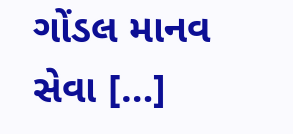ગોંડલ માનવ સેવા […]